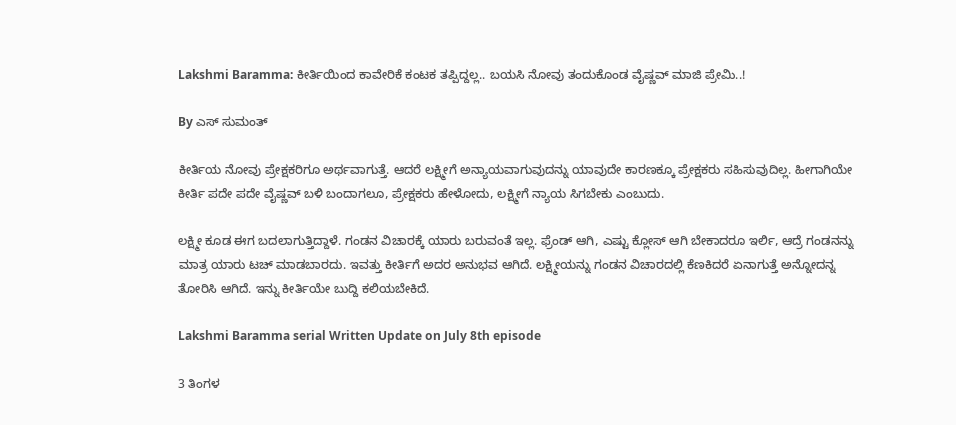Lakshmi Baramma: ಕೀರ್ತಿಯಿಂದ ಕಾವೇರಿಕೆ ಕಂಟಕ ತಪ್ಪಿದ್ದಲ್ಲ.. ಬಯಸಿ ನೋವು ತಂದುಕೊಂಡ ವೈಷ್ಣವ್ ಮಾಜಿ ಪ್ರೇಮಿ..!

By ಎಸ್ ಸುಮಂತ್

ಕೀರ್ತಿಯ ನೋವು ಪ್ರೇಕ್ಷಕರಿಗೂ ಅರ್ಥವಾಗುತ್ತೆ. ಆದರೆ ಲಕ್ಷ್ಮೀಗೆ ಅನ್ಯಾಯವಾಗುವುದನ್ನು ಯಾವುದೇ ಕಾರಣಕ್ಕೂ ಪ್ರೇಕ್ಷಕರು ಸಹಿಸುವುದಿಲ್ಲ. ಹೀಗಾಗಿಯೇ ಕೀರ್ತಿ ಪದೇ ಪದೇ ವೈಷ್ಣವ್ ಬಳಿ ಬಂದಾಗಲೂ, ಪ್ರೇಕ್ಷಕರು ಹೇಳೋದು, ಲಕ್ಷ್ಮೀಗೆ ನ್ಯಾಯ ಸಿಗಬೇಕು ಎಂಬುದು.

ಲಕ್ಷ್ಮೀ ಕೂಡ ಈಗ ಬದಲಾಗುತ್ತಿದ್ದಾಳೆ. ಗಂಡನ ವಿಚಾರಕ್ಕೆ ಯಾರು ಬರುವಂತೆ ಇಲ್ಲ. ಫ್ರೆಂಡ್ ಆಗಿ, ಎಷ್ಟು ಕ್ಲೋಸ್ ಆಗಿ ಬೇಕಾದರೂ ಇರ್ಲಿ, ಆದ್ರೆ ಗಂಡನನ್ನು ಮಾತ್ರ ಯಾರು ಟಚ್ ಮಾಡಬಾರದು. ಇವತ್ತು ಕೀರ್ತಿಗೆ ಅದರ ಅನುಭವ ಆಗಿದೆ. ಲಕ್ಷ್ಮೀಯನ್ನು ಗಂಡನ ವಿಚಾರದಲ್ಲಿ ಕೆಣಕಿದರೆ ಏನಾಗುತ್ತೆ ಅನ್ನೋದನ್ನ ತೋರಿಸಿ ಆಗಿದೆ. ಇನ್ನು ಕೀರ್ತಿಯೇ ಬುದ್ದಿ ಕಲಿಯಬೇಕಿದೆ.

Lakshmi Baramma serial Written Update on July 8th episode

3 ತಿಂಗಳ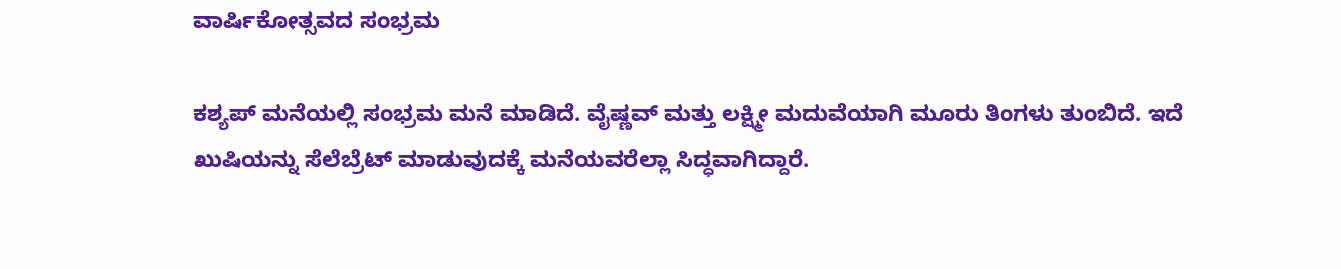ವಾರ್ಷಿಕೋತ್ಸವದ ಸಂಭ್ರಮ

ಕಶ್ಯಪ್ ಮನೆಯಲ್ಲಿ ಸಂಭ್ರಮ ಮನೆ ಮಾಡಿದೆ. ವೈಷ್ಣವ್ ಮತ್ತು ಲಕ್ಷ್ಮೀ ಮದುವೆಯಾಗಿ ಮೂರು ತಿಂಗಳು ತುಂಬಿದೆ. ಇದೆ ಖುಷಿಯನ್ನು ಸೆಲೆಬ್ರೆಟ್ ಮಾಡುವುದಕ್ಕೆ ಮನೆಯವರೆಲ್ಲಾ ಸಿದ್ಧವಾಗಿದ್ದಾರೆ.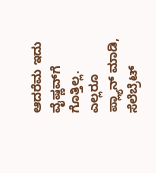ಆದರೆಮ ಇದು ವೈಷ್ಣವ್‌ಗೆ ಗೊತ್ತಿಲ್ಲ. ಎಲ್ಲರೂ ಪ್ಲ್ಯಾನ್ ಮಾಡಿ, ಸೆಲೆಬ್ರೆಟ್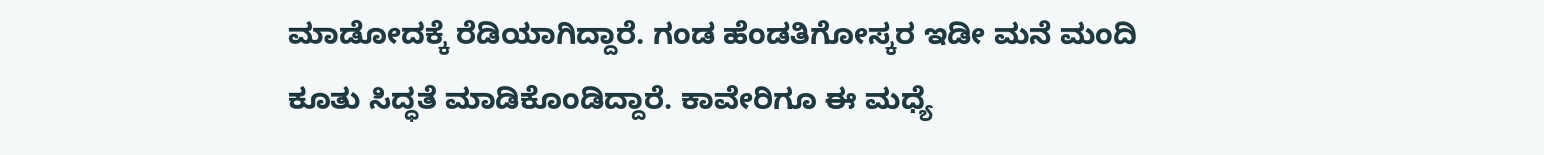ಮಾಡೋದಕ್ಕೆ ರೆಡಿಯಾಗಿದ್ದಾರೆ. ಗಂಡ ಹೆಂಡತಿಗೋಸ್ಕರ ಇಡೀ ಮನೆ ಮಂದಿ ಕೂತು ಸಿದ್ಧತೆ ಮಾಡಿಕೊಂಡಿದ್ದಾರೆ. ಕಾವೇರಿಗೂ ಈ ಮಧ್ಯೆ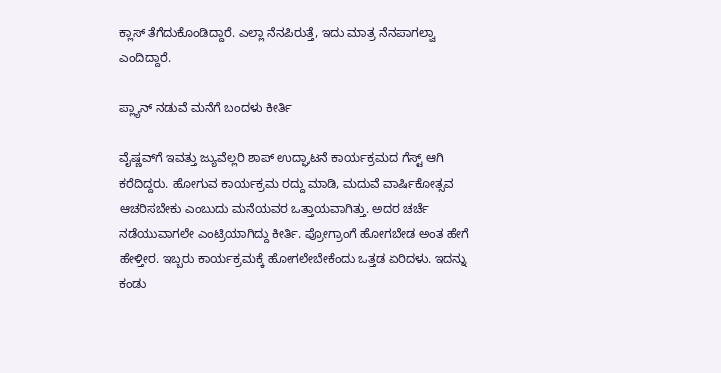ಕ್ಲಾಸ್ ತೆಗೆದುಕೊಂಡಿದ್ದಾರೆ. ಎಲ್ಲಾ ನೆನಪಿರುತ್ತೆ, ಇದು ಮಾತ್ರ ನೆನಪಾಗಲ್ವಾ ಎಂದಿದ್ದಾರೆ.

ಪ್ಲ್ಯಾನ್ ನಡುವೆ ಮನೆಗೆ ಬಂದಳು ಕೀರ್ತಿ

ವೈಷ್ಣವ್‌ಗೆ ಇವತ್ತು ಜ್ಯುವೆಲ್ಲರಿ ಶಾಪ್ ಉದ್ಘಾಟನೆ ಕಾರ್ಯಕ್ರಮದ ಗೆಸ್ಟ್ ಆಗಿ ಕರೆದಿದ್ದರು. ಹೋಗುವ ಕಾರ್ಯಕ್ರಮ ರದ್ದು ಮಾಡಿ, ಮದುವೆ ವಾರ್ಷಿಕೋತ್ಸವ ಆಚರಿಸಬೇಕು ಎಂಬುದು ಮನೆಯವರ ಒತ್ತಾಯವಾಗಿತ್ತು. ಅದರ ಚರ್ಚೆ ನಡೆಯುವಾಗಲೇ ಎಂಟ್ರಿಯಾಗಿದ್ದು ಕೀರ್ತಿ. ಪ್ರೋಗ್ರಾಂಗೆ ಹೋಗಬೇಡ ಅಂತ ಹೇಗೆ ಹೇಳ್ತೀರ. ಇಬ್ಬರು ಕಾರ್ಯಕ್ರಮಕ್ಕೆ ಹೋಗಲೇಬೇಕೆಂದು ಒತ್ತಡ ಏರಿದಳು. ಇದನ್ನು ಕಂಡು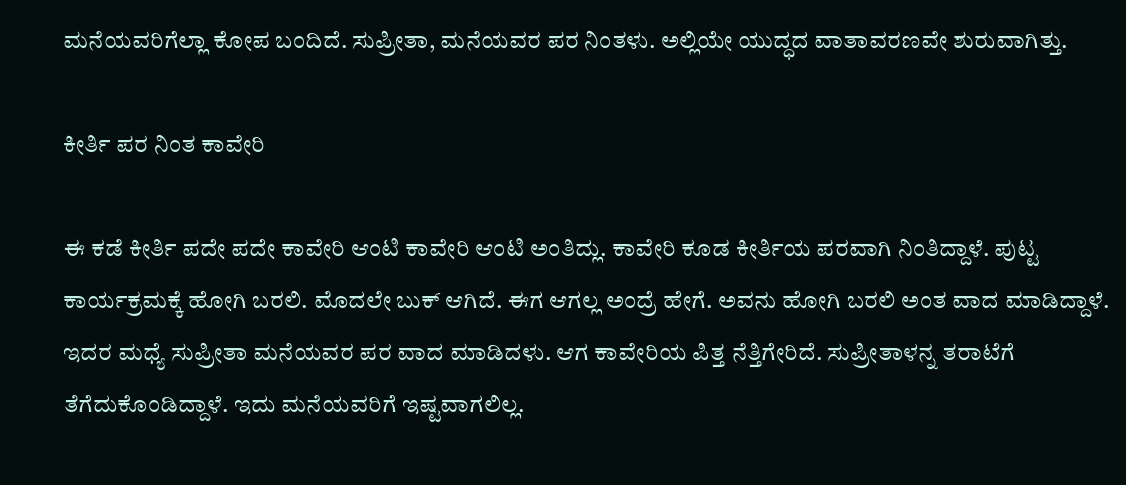ಮನೆಯವರಿಗೆಲ್ಲಾ ಕೋಪ ಬಂದಿದೆ. ಸುಪ್ರೀತಾ, ಮನೆಯವರ ಪರ ನಿಂತಳು. ಅಲ್ಲಿಯೇ ಯುದ್ಧದ ವಾತಾವರಣವೇ ಶುರುವಾಗಿತ್ತು.

ಕೀರ್ತಿ ಪರ ನಿಂತ ಕಾವೇರಿ

ಈ ಕಡೆ ಕೀರ್ತಿ ಪದೇ ಪದೇ ಕಾವೇರಿ ಆಂಟಿ ಕಾವೇರಿ ಆಂಟಿ ಅಂತಿದ್ಲು. ಕಾವೇರಿ ಕೂಡ ಕೀರ್ತಿಯ ಪರವಾಗಿ ನಿಂತಿದ್ದಾಳೆ. ಪುಟ್ಟ ಕಾರ್ಯಕ್ರಮಕ್ಕೆ ಹೋಗಿ ಬರಲಿ. ಮೊದಲೇ ಬುಕ್ ಆಗಿದೆ. ಈಗ ಆಗಲ್ಲ ಅಂದ್ರೆ ಹೇಗೆ. ಅವನು ಹೋಗಿ ಬರಲಿ ಅಂತ ವಾದ ಮಾಡಿದ್ದಾಳೆ. ಇದರ‌ ಮಧ್ಯೆ ಸುಪ್ರೀತಾ ಮನೆಯವರ ಪರ ವಾದ ಮಾಡಿದಳು. ಆಗ ಕಾವೇರಿಯ ಪಿತ್ತ ನೆತ್ತಿಗೇರಿದೆ. ಸುಪ್ರೀತಾಳನ್ನ ತರಾಟೆಗೆ ತೆಗೆದುಕೊಂಡಿದ್ದಾಳೆ. ಇದು ಮನೆಯವರಿಗೆ ಇಷ್ಟವಾಗಲಿಲ್ಲ.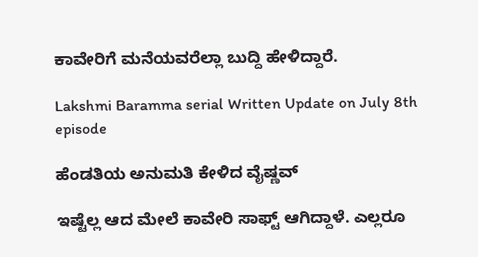ಕಾವೇರಿಗೆ ಮನೆಯವರೆಲ್ಲಾ ಬುದ್ದಿ ಹೇಳಿದ್ದಾರೆ.

Lakshmi Baramma serial Written Update on July 8th episode

ಹೆಂಡತಿಯ ಅನುಮತಿ ಕೇಳಿದ ವೈಷ್ಣವ್

ಇಷ್ಟೆಲ್ಲ ಆದ ಮೇಲೆ ಕಾವೇರಿ ಸಾಫ್ಟ್ ಆಗಿದ್ದಾಳೆ. ಎಲ್ಲರೂ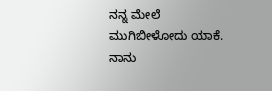ನನ್ನ ಮೇಲೆ ಮುಗಿಬೀಳೋದು ಯಾಕೆ. ನಾನು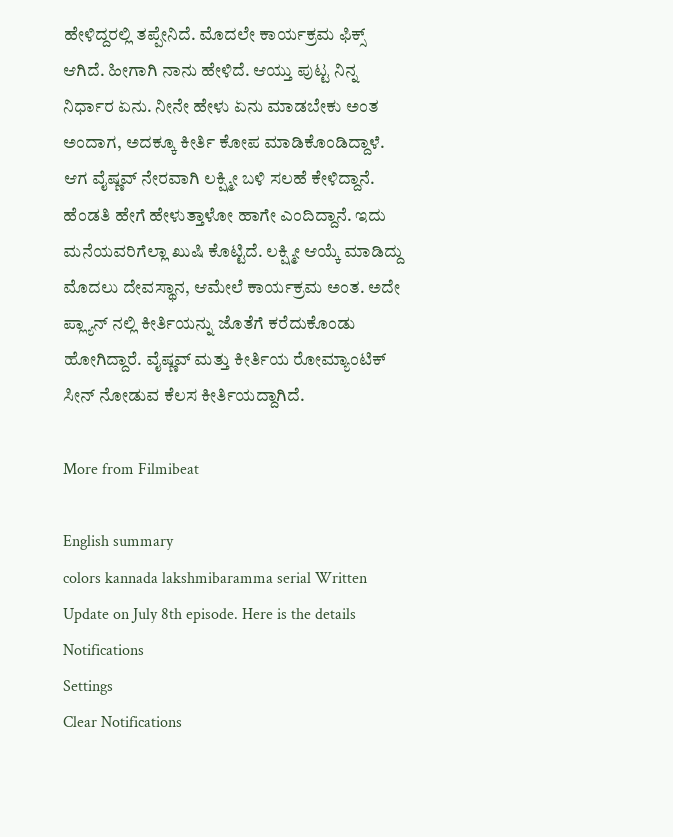ಹೇಳಿದ್ದರಲ್ಲಿ ತಪ್ಪೇನಿದೆ. ಮೊದಲೇ ಕಾರ್ಯಕ್ರಮ ಫಿಕ್ಸ್ ಆಗಿದೆ. ಹೀಗಾಗಿ ನಾನು ಹೇಳಿದೆ. ಆಯ್ತು ಪುಟ್ಟ ನಿನ್ನ ನಿರ್ಧಾರ ಏನು. ನೀನೇ ಹೇಳು ಏನು ಮಾಡಬೇಕು ಅಂತ ಅಂದಾಗ, ಅದಕ್ಕೂ ಕೀರ್ತಿ ಕೋಪ ಮಾಡಿಕೊಂಡಿದ್ದಾಳೆ. ಆಗ ವೈಷ್ಣವ್ ನೇರವಾಗಿ ಲಕ್ಷ್ಮೀ ಬಳಿ ಸಲಹೆ ಕೇಳಿದ್ದಾನೆ. ಹೆಂಡತಿ ಹೇಗೆ ಹೇಳುತ್ತಾಳೋ ಹಾಗೇ ಎಂದಿದ್ದಾನೆ. ಇದು ಮನೆಯವರಿಗೆಲ್ಲಾ ಖುಷಿ ಕೊಟ್ಟಿದೆ. ಲಕ್ಷ್ಮೀ ಆಯ್ಕೆ ಮಾಡಿದ್ದು ಮೊದಲು ದೇವಸ್ಥಾನ, ಆಮೇಲೆ ಕಾರ್ಯಕ್ರಮ ಅಂತ. ಅದೇ ಪ್ಲ್ಯಾನ್ ನಲ್ಲಿ ಕೀರ್ತಿಯನ್ನು ಜೊತೆಗೆ ಕರೆದುಕೊಂಡು ಹೋಗಿದ್ದಾರೆ. ವೈಷ್ಣವ್ ಮತ್ತು ಕೀರ್ತಿಯ ರೋಮ್ಯಾಂಟಿಕ್ ಸೀನ್ ನೋಡುವ ಕೆಲಸ ಕೀರ್ತಿಯದ್ದಾಗಿದೆ.

More from Filmibeat

English summary
colors kannada lakshmibaramma serial Written Update on July 8th episode. Here is the details
Notifications
Settings
Clear Notifications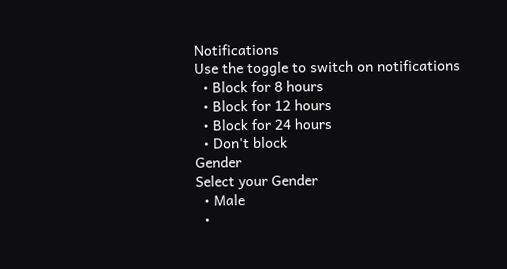Notifications
Use the toggle to switch on notifications
  • Block for 8 hours
  • Block for 12 hours
  • Block for 24 hours
  • Don't block
Gender
Select your Gender
  • Male
  •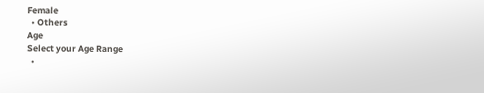Female
  • Others
Age
Select your Age Range
  •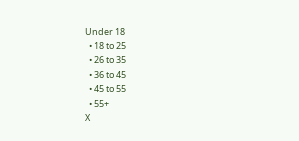Under 18
  • 18 to 25
  • 26 to 35
  • 36 to 45
  • 45 to 55
  • 55+
X